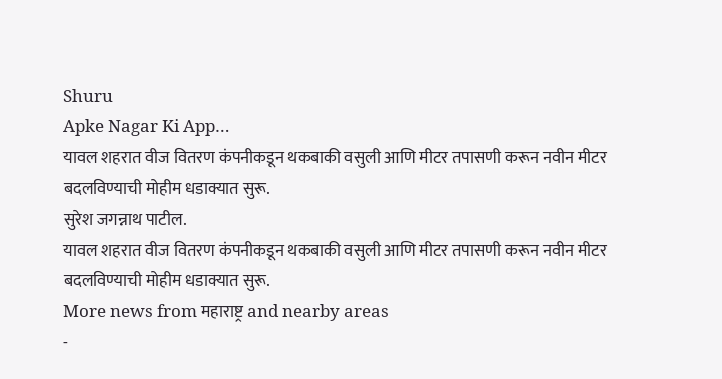Shuru
Apke Nagar Ki App…
यावल शहरात वीज वितरण कंपनीकडून थकबाकी वसुली आणि मीटर तपासणी करून नवीन मीटर बदलविण्याची मोहीम धडाक्यात सुरू.
सुरेश जगन्नाथ पाटील.
यावल शहरात वीज वितरण कंपनीकडून थकबाकी वसुली आणि मीटर तपासणी करून नवीन मीटर बदलविण्याची मोहीम धडाक्यात सुरू.
More news from महाराष्ट्र and nearby areas
-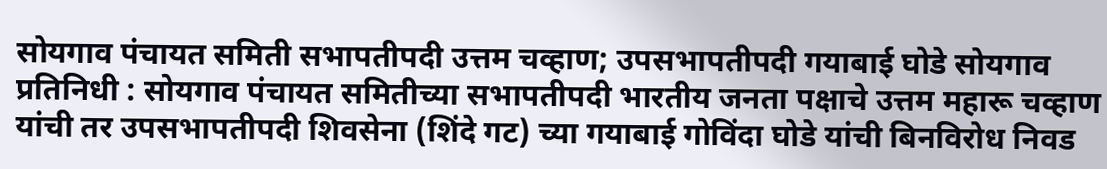सोयगाव पंचायत समिती सभापतीपदी उत्तम चव्हाण; उपसभापतीपदी गयाबाई घोडे सोयगाव प्रतिनिधी : सोयगाव पंचायत समितीच्या सभापतीपदी भारतीय जनता पक्षाचे उत्तम महारू चव्हाण यांची तर उपसभापतीपदी शिवसेना (शिंदे गट) च्या गयाबाई गोविंदा घोडे यांची बिनविरोध निवड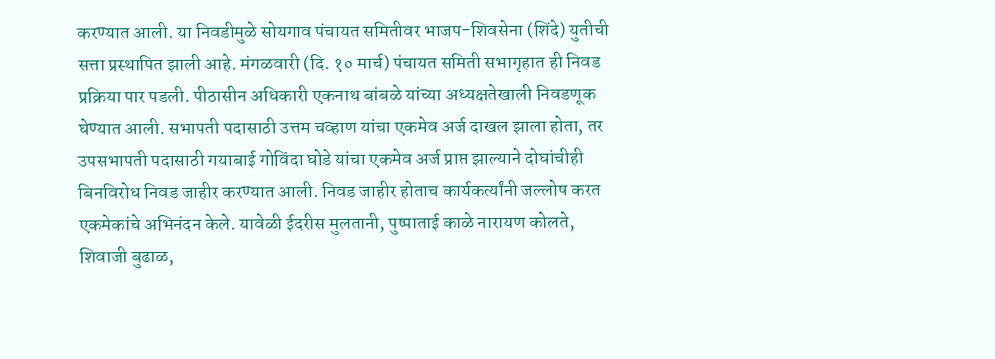करण्यात आली. या निवडीमुळे सोयगाव पंचायत समितीवर भाजप-शिवसेना (शिंदे) युतीची सत्ता प्रस्थापित झाली आहे. मंगळवारी (दि. १० मार्च) पंचायत समिती सभागृहात ही निवड प्रक्रिया पार पडली. पीठासीन अधिकारी एकनाथ बांबळे यांच्या अध्यक्षतेखाली निवडणूक घेण्यात आली. सभापती पदासाठी उत्तम चव्हाण यांचा एकमेव अर्ज दाखल झाला होता, तर उपसभापती पदासाठी गयाबाई गोविंदा घोडे यांचा एकमेव अर्ज प्राप्त झाल्याने दोघांचीही बिनविरोध निवड जाहीर करण्यात आली. निवड जाहीर होताच कार्यकर्त्यांनी जल्लोष करत एकमेकांचे अभिनंदन केले. यावेळी ईदरीस मुलतानी, पुष्पाताई काळे नारायण कोलते, शिवाजी बुढाळ,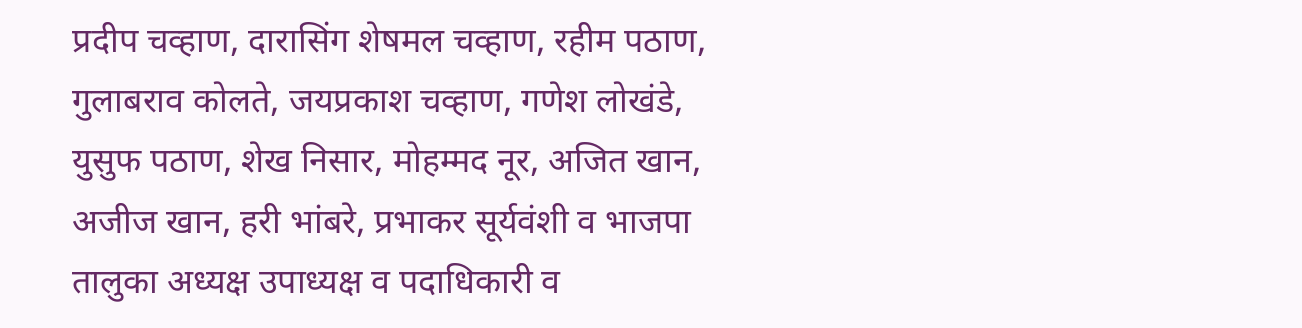प्रदीप चव्हाण, दारासिंग शेषमल चव्हाण, रहीम पठाण, गुलाबराव कोलते, जयप्रकाश चव्हाण, गणेश लोखंडे, युसुफ पठाण, शेख निसार, मोहम्मद नूर, अजित खान, अजीज खान, हरी भांबरे, प्रभाकर सूर्यवंशी व भाजपा तालुका अध्यक्ष उपाध्यक्ष व पदाधिकारी व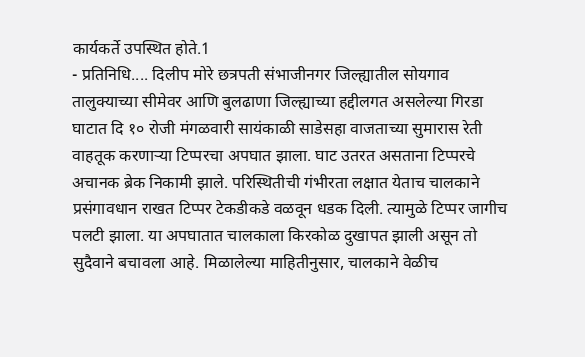कार्यकर्ते उपस्थित होते.1
- प्रतिनिधि.... दिलीप मोरे छत्रपती संभाजीनगर जिल्ह्यातील सोयगाव तालुक्याच्या सीमेवर आणि बुलढाणा जिल्ह्याच्या हद्दीलगत असलेल्या गिरडा घाटात दि १० रोजी मंगळवारी सायंकाळी साडेसहा वाजताच्या सुमारास रेती वाहतूक करणाऱ्या टिप्परचा अपघात झाला. घाट उतरत असताना टिप्परचे अचानक ब्रेक निकामी झाले. परिस्थितीची गंभीरता लक्षात येताच चालकाने प्रसंगावधान राखत टिप्पर टेकडीकडे वळवून धडक दिली. त्यामुळे टिप्पर जागीच पलटी झाला. या अपघातात चालकाला किरकोळ दुखापत झाली असून तो सुदैवाने बचावला आहे. मिळालेल्या माहितीनुसार, चालकाने वेळीच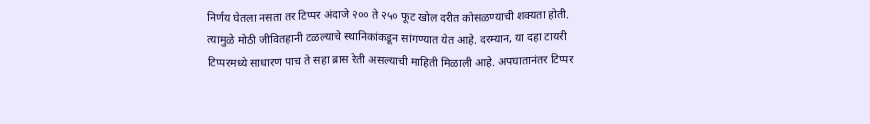निर्णय घेतला नसता तर टिप्पर अंदाजे २०० ते २५० फूट खोल दरीत कोसळण्याची शक्यता होती. त्यामुळे मोठी जीवितहानी टळल्याचे स्थानिकांकडून सांगण्यात येत आहे. दरम्यान, या दहा टायरी टिप्परमध्ये साधारण पाच ते सहा ब्रास रेती असल्याची माहिती मिळाली आहे. अपघातानंतर टिप्पर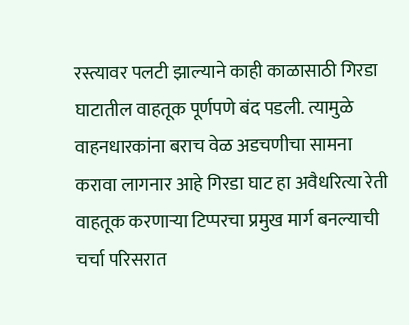रस्त्यावर पलटी झाल्याने काही काळासाठी गिरडा घाटातील वाहतूक पूर्णपणे बंद पडली. त्यामुळे वाहनधारकांना बराच वेळ अडचणीचा सामना करावा लागनार आहे गिरडा घाट हा अवैधरित्या रेती वाहतूक करणाऱ्या टिप्परचा प्रमुख मार्ग बनल्याची चर्चा परिसरात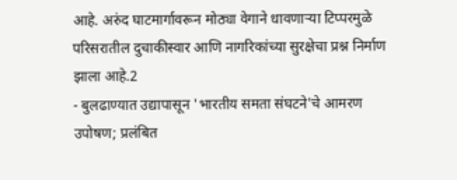आहे. अरुंद घाटमार्गावरून मोठ्या वेगाने धावणाऱ्या टिप्परमुळे परिसरातील दुचाकीस्वार आणि नागरिकांच्या सुरक्षेचा प्रश्न निर्माण झाला आहे.2
- बुलढाण्यात उद्यापासून 'भारतीय समता संघटने'चे आमरण उपोषण; प्रलंबित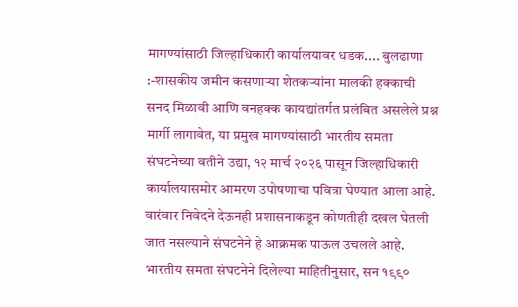मागण्यांसाठी जिल्हाधिकारी कार्यालयावर धडक.... बुलढाणा :-शासकीय जमीन कसणाऱ्या शेतकऱ्यांना मालकी हक्काची सनद मिळावी आणि वनहक्क कायद्यांतर्गत प्रलंबित असलेले प्रश्न मार्गी लागावेत, या प्रमुख मागण्यांसाठी भारतीय समता संघटनेच्या वतीने उद्या, १२ मार्च २०२६ पासून जिल्हाधिकारी कार्यालयासमोर आमरण उपोषणाचा पवित्रा घेण्यात आला आहे. वारंवार निवेदने देऊनही प्रशासनाकडून कोणतीही दखल घेतली जात नसल्याने संघटनेने हे आक्रमक पाऊल उचलले आहे. भारतीय समता संघटनेने दिलेल्या माहितीनुसार, सन १९९०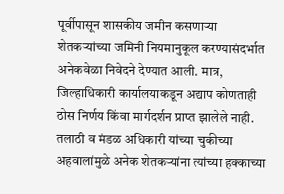पूर्वीपासून शासकीय जमीन कसणाऱ्या शेतकऱ्यांच्या जमिनी नियमानुकूल करण्यासंदर्भात अनेकवेळा निवेदने देण्यात आली. मात्र, जिल्हाधिकारी कार्यालयाकडून अद्याप कोणताही ठोस निर्णय किंवा मार्गदर्शन प्राप्त झालेले नाही. तलाठी व मंडळ अधिकारी यांच्या चुकीच्या अहवालांमुळे अनेक शेतकऱ्यांना त्यांच्या हक्काच्या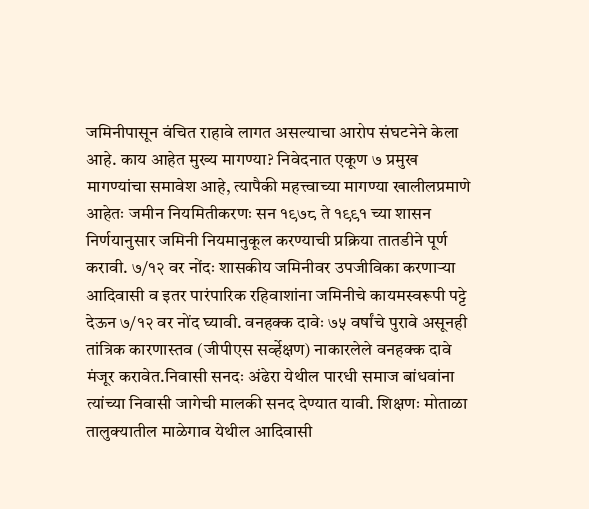जमिनीपासून वंचित राहावे लागत असल्याचा आरोप संघटनेने केला आहे. काय आहेत मुख्य मागण्या? निवेदनात एकूण ७ प्रमुख मागण्यांचा समावेश आहे, त्यापैकी महत्त्वाच्या मागण्या खालीलप्रमाणे आहेतः जमीन नियमितीकरणः सन १९७८ ते १९९१ च्या शासन निर्णयानुसार जमिनी नियमानुकूल करण्याची प्रक्रिया तातडीने पूर्ण करावी. ७/१२ वर नोंदः शासकीय जमिनीवर उपजीविका करणाऱ्या आदिवासी व इतर पारंपारिक रहिवाशांना जमिनीचे कायमस्वरूपी पट्टे देऊन ७/१२ वर नोंद घ्यावी. वनहक्क दावेः ७५ वर्षांचे पुरावे असूनही तांत्रिक कारणास्तव (जीपीएस सर्व्हेक्षण) नाकारलेले वनहक्क दावे मंजूर करावेत.निवासी सनदः अंढेरा येथील पारधी समाज बांधवांना त्यांच्या निवासी जागेची मालकी सनद देण्यात यावी. शिक्षणः मोताळा तालुक्यातील माळेगाव येथील आदिवासी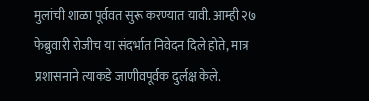मुलांची शाळा पूर्ववत सुरू करण्यात यावी. आम्ही २७ फेब्रुवारी रोजीच या संदर्भात निवेदन दिले होते, मात्र प्रशासनाने त्याकडे जाणीवपूर्वक दुर्लक्ष केले.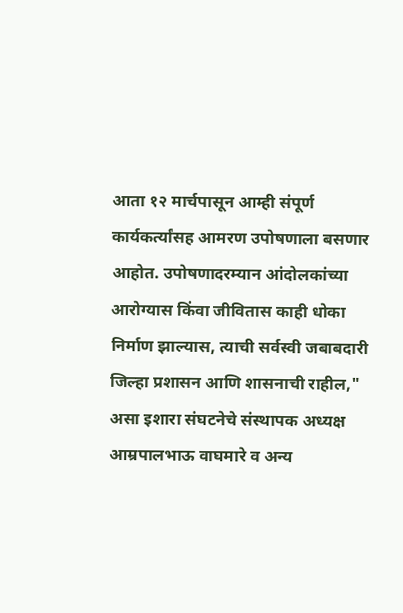आता १२ मार्चपासून आम्ही संपूर्ण कार्यकर्त्यांसह आमरण उपोषणाला बसणार आहोत. उपोषणादरम्यान आंदोलकांच्या आरोग्यास किंवा जीवितास काही धोका निर्माण झाल्यास, त्याची सर्वस्वी जबाबदारी जिल्हा प्रशासन आणि शासनाची राहील," असा इशारा संघटनेचे संस्थापक अध्यक्ष आम्रपालभाऊ वाघमारे व अन्य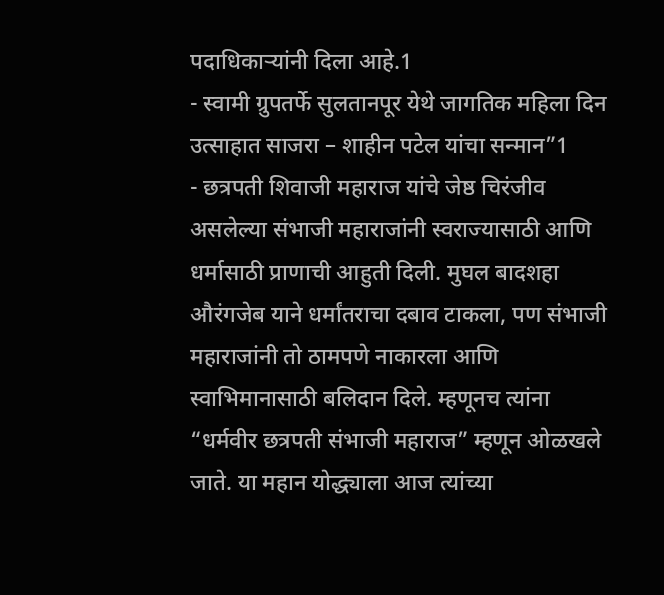पदाधिकाऱ्यांनी दिला आहे.1
- स्वामी ग्रुपतर्फे सुलतानपूर येथे जागतिक महिला दिन उत्साहात साजरा – शाहीन पटेल यांचा सन्मान”1
- छत्रपती शिवाजी महाराज यांचे जेष्ठ चिरंजीव असलेल्या संभाजी महाराजांनी स्वराज्यासाठी आणि धर्मासाठी प्राणाची आहुती दिली. मुघल बादशहा औरंगजेब याने धर्मांतराचा दबाव टाकला, पण संभाजी महाराजांनी तो ठामपणे नाकारला आणि स्वाभिमानासाठी बलिदान दिले. म्हणूनच त्यांना “धर्मवीर छत्रपती संभाजी महाराज” म्हणून ओळखले जाते. या महान योद्ध्याला आज त्यांच्या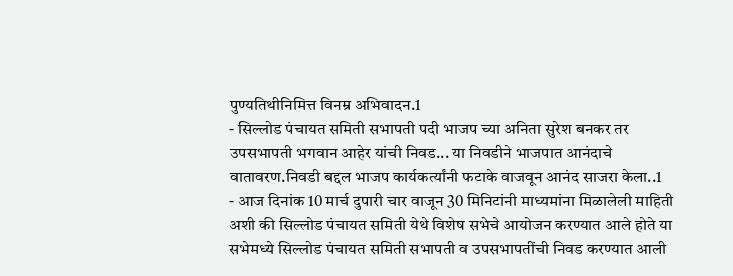पुण्यतिथीनिमित्त विनम्र अभिवादन.1
- सिल्लोड पंचायत समिती सभापती पदी भाजप च्या अनिता सुरेश बनकर तर उपसभापती भगवान आहेर यांची निवड... या निवडीने भाजपात आनंदाचे वातावरण.निवडी बद्दल भाजप कार्यकर्त्यांनी फटाके वाजवून आनंद साजरा केला..1
- आज दिनांक 10 मार्च दुपारी चार वाजून 30 मिनिटांनी माध्यमांना मिळालेली माहिती अशी की सिल्लोड पंचायत समिती येथे विशेष सभेचे आयोजन करण्यात आले होते या सभेमध्ये सिल्लोड पंचायत समिती सभापती व उपसभापतींची निवड करण्यात आली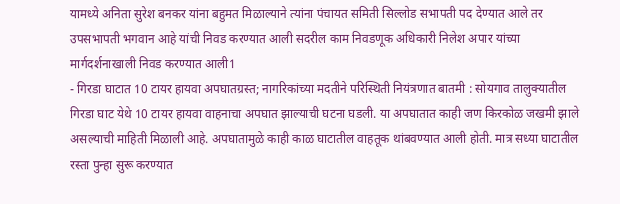यामध्ये अनिता सुरेश बनकर यांना बहुमत मिळाल्याने त्यांना पंचायत समिती सिल्लोड सभापती पद देण्यात आले तर उपसभापती भगवान आहे यांची निवड करण्यात आली सदरील काम निवडणूक अधिकारी निलेश अपार यांच्या मार्गदर्शनाखाली निवड करण्यात आली1
- गिरडा घाटात 10 टायर हायवा अपघातग्रस्त; नागरिकांच्या मदतीने परिस्थिती नियंत्रणात बातमी : सोयगाव तालुक्यातील गिरडा घाट येथे 10 टायर हायवा वाहनाचा अपघात झाल्याची घटना घडली. या अपघातात काही जण किरकोळ जखमी झाले असल्याची माहिती मिळाली आहे. अपघातामुळे काही काळ घाटातील वाहतूक थांबवण्यात आली होती. मात्र सध्या घाटातील रस्ता पुन्हा सुरू करण्यात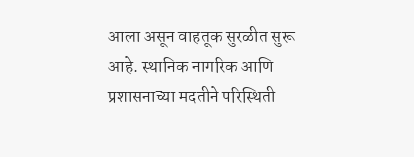आला असून वाहतूक सुरळीत सुरू आहे. स्थानिक नागरिक आणि प्रशासनाच्या मदतीने परिस्थिती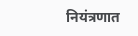नियंत्रणात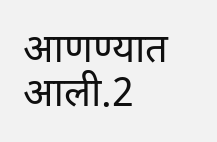आणण्यात आली.2